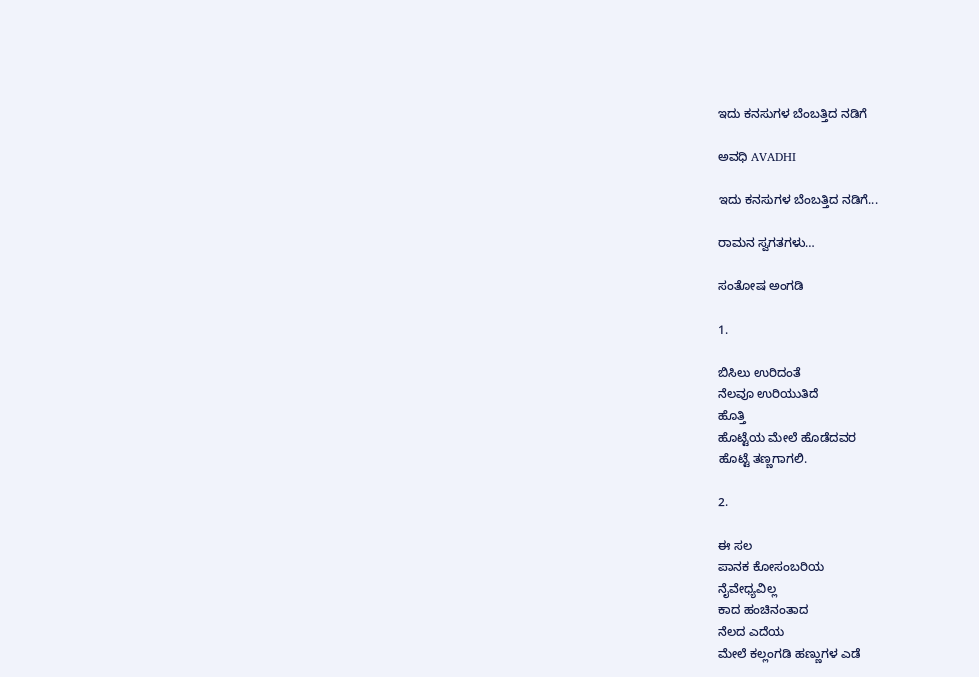ಇದು ಕನಸುಗಳ ಬೆಂಬತ್ತಿದ ನಡಿಗೆ‍

ಅವಧಿ AVADHI

ಇದು ಕನಸುಗಳ ಬೆಂಬತ್ತಿದ ನಡಿಗೆ...

ರಾಮನ ಸ್ವಗತಗಳು…

ಸಂತೋಷ ಅಂಗಡಿ

1.

ಬಿಸಿಲು ಉರಿದಂತೆ
ನೆಲವೂ ಉರಿಯುತಿದೆ
ಹೊತ್ತಿ
ಹೊಟ್ಟೆಯ ಮೇಲೆ ಹೊಡೆದವರ
ಹೊಟ್ಟೆ ತಣ್ಣಗಾಗಲಿ.

2.

ಈ ಸಲ
ಪಾನಕ ಕೋಸಂಬರಿಯ
ನೈವೇಧ್ಯವಿಲ್ಲ
ಕಾದ ಹಂಚಿನಂತಾದ
ನೆಲದ ಎದೆಯ
ಮೇಲೆ ಕಲ್ಲಂಗಡಿ ಹಣ್ಣುಗಳ ಎಡೆ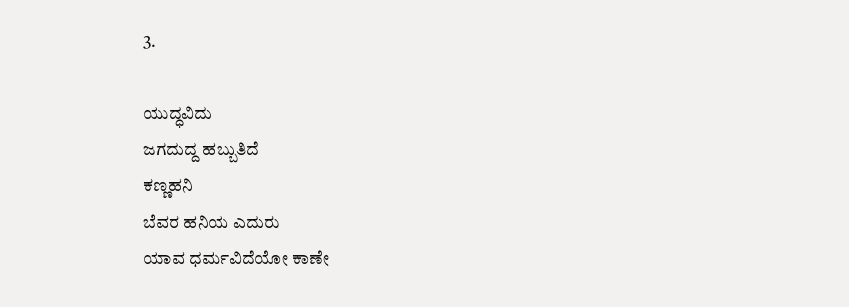3.

ಯುದ್ಧವಿದು
ಜಗದುದ್ದ ಹಬ್ಬುತಿದೆ
ಕಣ್ಣಹನಿ
ಬೆವರ ಹನಿಯ ಎದುರು
ಯಾವ ಧರ್ಮವಿದೆಯೋ ಕಾಣೇ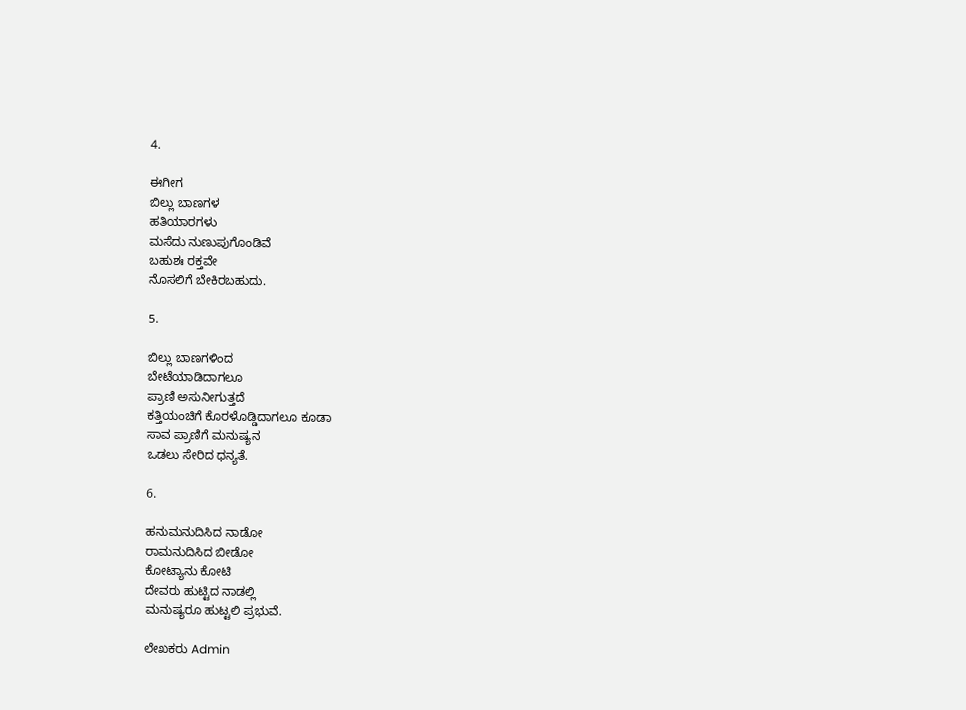4.

ಈಗೀಗ
ಬಿಲ್ಲು ಬಾಣಗಳ
ಹತಿಯಾರಗಳು
ಮಸೆದು ನುಣುಪುಗೊಂಡಿವೆ
ಬಹುಶಃ ರಕ್ತವೇ
ನೊಸಲಿಗೆ ಬೇಕಿರಬಹುದು.

5.

ಬಿಲ್ಲು ಬಾಣಗಳಿಂದ
ಬೇಟೆಯಾಡಿದಾಗಲೂ
ಪ್ರಾಣಿ ಅಸುನೀಗುತ್ತದೆ
ಕತ್ತಿಯಂಚಿಗೆ ಕೊರಳೊಡ್ಡಿದಾಗಲೂ ಕೂಡಾ
ಸಾವ ಪ್ರಾಣಿಗೆ ಮನುಷ್ಯನ
ಒಡಲು ಸೇರಿದ ಧನ್ಯತೆ.

6.

ಹನುಮನುದಿಸಿದ ನಾಡೋ
ರಾಮನುದಿಸಿದ ಬೀಡೋ
ಕೋಟ್ಯಾನು ಕೋಟಿ
ದೇವರು ಹುಟ್ಟಿದ ನಾಡಲ್ಲಿ
ಮನುಷ್ಯರೂ ಹುಟ್ಟಲಿ ಪ್ರಭುವೆ.

ಲೇಖಕರು Admin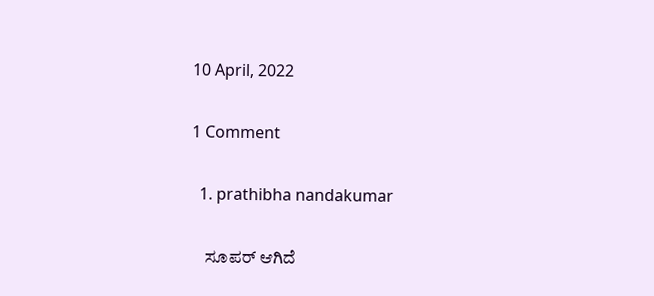10 April, 2022

1 Comment

  1. prathibha nandakumar

    ಸೂಪರ್ ಆಗಿದೆ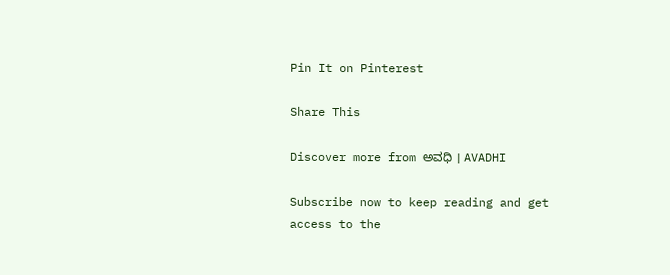Pin It on Pinterest

Share This

Discover more from ಅವಧಿ । AVADHI

Subscribe now to keep reading and get access to the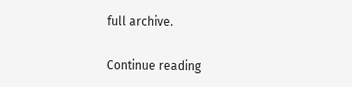full archive.

Continue reading